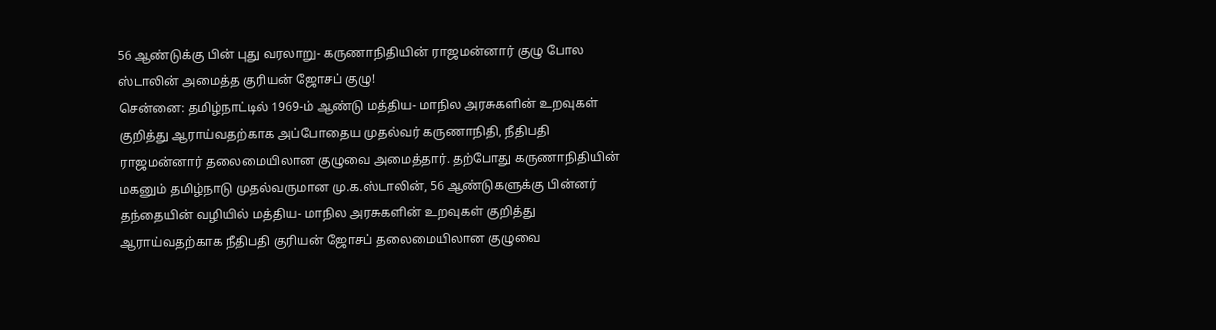56 ஆண்டுக்கு பின் புது வரலாறு- கருணாநிதியின் ராஜமன்னார் குழு போல ஸ்டாலின் அமைத்த குரியன் ஜோசப் குழு!
சென்னை: தமிழ்நாட்டில் 1969-ம் ஆண்டு மத்திய- மாநில அரசுகளின் உறவுகள் குறித்து ஆராய்வதற்காக அப்போதைய முதல்வர் கருணாநிதி, நீதிபதி ராஜமன்னார் தலைமையிலான குழுவை அமைத்தார். தற்போது கருணாநிதியின் மகனும் தமிழ்நாடு முதல்வருமான மு.க.ஸ்டாலின், 56 ஆண்டுகளுக்கு பின்னர் தந்தையின் வழியில் மத்திய- மாநில அரசுகளின் உறவுகள் குறித்து ஆராய்வதற்காக நீதிபதி குரியன் ஜோசப் தலைமையிலான குழுவை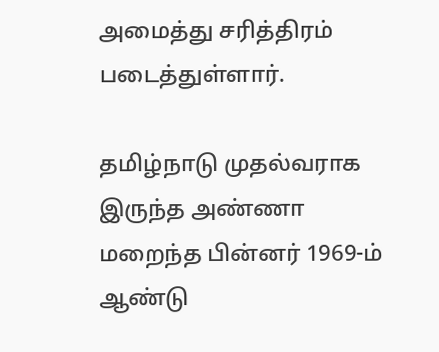அமைத்து சரித்திரம் படைத்துள்ளார்.

தமிழ்நாடு முதல்வராக இருந்த அண்ணா மறைந்த பின்னர் 1969-ம் ஆண்டு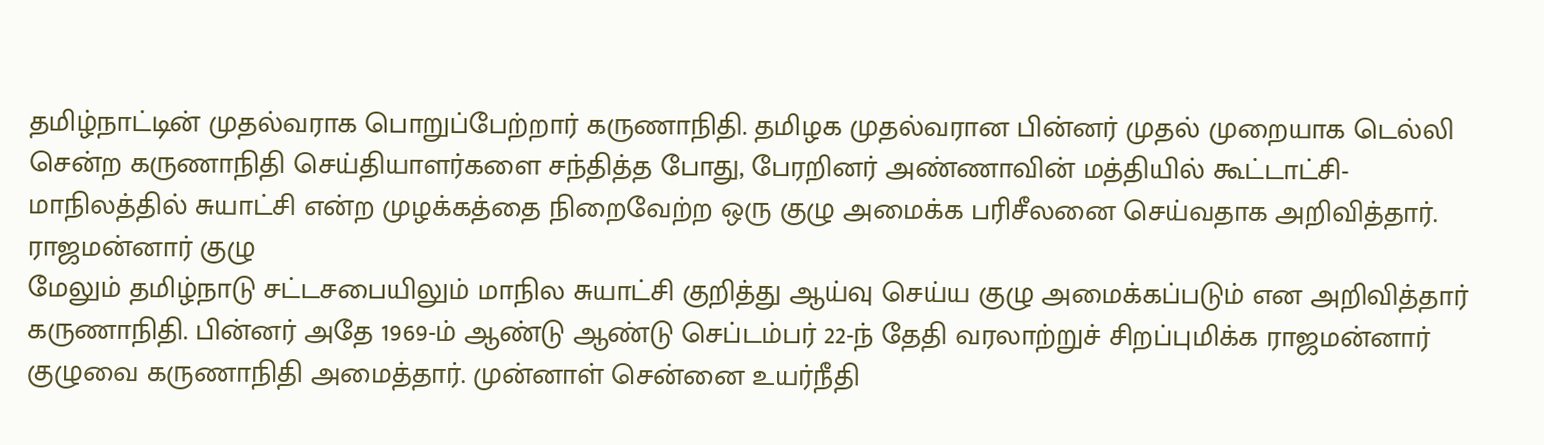தமிழ்நாட்டின் முதல்வராக பொறுப்பேற்றார் கருணாநிதி. தமிழக முதல்வரான பின்னர் முதல் முறையாக டெல்லி சென்ற கருணாநிதி செய்தியாளர்களை சந்தித்த போது, பேரறினர் அண்ணாவின் மத்தியில் கூட்டாட்சி- மாநிலத்தில் சுயாட்சி என்ற முழக்கத்தை நிறைவேற்ற ஒரு குழு அமைக்க பரிசீலனை செய்வதாக அறிவித்தார்.
ராஜமன்னார் குழு
மேலும் தமிழ்நாடு சட்டசபையிலும் மாநில சுயாட்சி குறித்து ஆய்வு செய்ய குழு அமைக்கப்படும் என அறிவித்தார் கருணாநிதி. பின்னர் அதே 1969-ம் ஆண்டு ஆண்டு செப்டம்பர் 22-ந் தேதி வரலாற்றுச் சிறப்புமிக்க ராஜமன்னார் குழுவை கருணாநிதி அமைத்தார். முன்னாள் சென்னை உயர்நீதி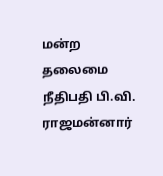மன்ற தலைமை நீதிபதி பி.வி. ராஜமன்னார்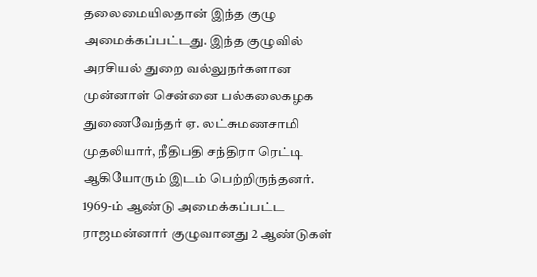தலைமையிலதான் இந்த குழு அமைக்கப்பட்டது. இந்த குழுவில் அரசியல் துறை வல்லுநர்களான முன்னாள் சென்னை பல்கலைகழக துணைவேந்தர் ஏ. லட்சுமணசாமி முதலியார், நீதிபதி சந்திரா ரெட்டி ஆகியோரும் இடம் பெற்றிருந்தனர்.
1969-ம் ஆண்டு அமைக்கப்பட்ட ராஜமன்னார் குழுவானது 2 ஆண்டுகள்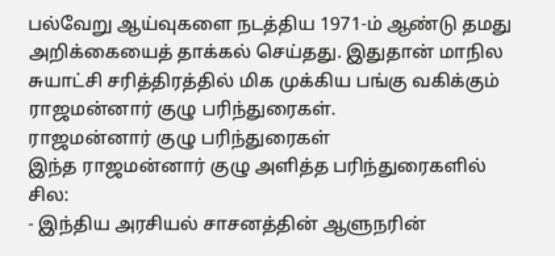பல்வேறு ஆய்வுகளை நடத்திய 1971-ம் ஆண்டு தமது அறிக்கையைத் தாக்கல் செய்தது. இதுதான் மாநில சுயாட்சி சரித்திரத்தில் மிக முக்கிய பங்கு வகிக்கும் ராஜமன்னார் குழு பரிந்துரைகள்.
ராஜமன்னார் குழு பரிந்துரைகள்
இந்த ராஜமன்னார் குழு அளித்த பரிந்துரைகளில் சில:
- இந்திய அரசியல் சாசனத்தின் ஆளுநரின்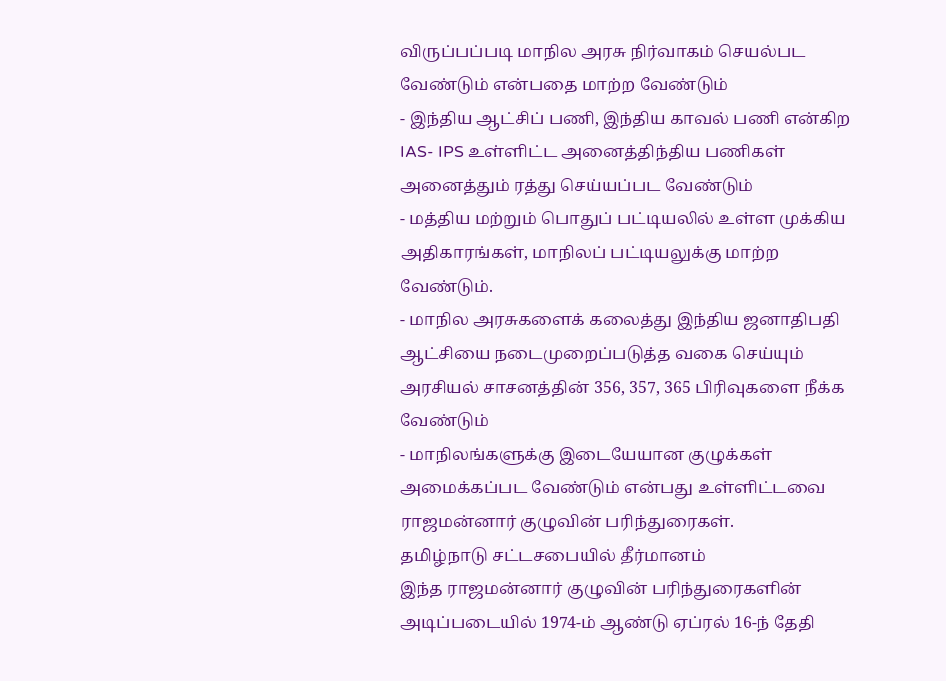விருப்பப்படி மாநில அரசு நிர்வாகம் செயல்பட வேண்டும் என்பதை மாற்ற வேண்டும்
- இந்திய ஆட்சிப் பணி, இந்திய காவல் பணி என்கிற IAS- IPS உள்ளிட்ட அனைத்திந்திய பணிகள் அனைத்தும் ரத்து செய்யப்பட வேண்டும்
- மத்திய மற்றும் பொதுப் பட்டியலில் உள்ள முக்கிய அதிகாரங்கள், மாநிலப் பட்டியலுக்கு மாற்ற வேண்டும்.
- மாநில அரசுகளைக் கலைத்து இந்திய ஜனாதிபதி ஆட்சியை நடைமுறைப்படுத்த வகை செய்யும் அரசியல் சாசனத்தின் 356, 357, 365 பிரிவுகளை நீக்க வேண்டும்
- மாநிலங்களுக்கு இடையேயான குழுக்கள் அமைக்கப்பட வேண்டும் என்பது உள்ளிட்டவை ராஜமன்னார் குழுவின் பரிந்துரைகள்.
தமிழ்நாடு சட்டசபையில் தீர்மானம்
இந்த ராஜமன்னார் குழுவின் பரிந்துரைகளின் அடிப்படையில் 1974-ம் ஆண்டு ஏப்ரல் 16-ந் தேதி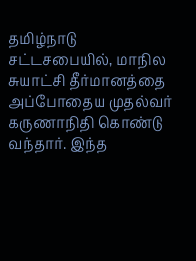தமிழ்நாடு சட்டசபையில், மாநில சுயாட்சி தீர்மானத்தை அப்போதைய முதல்வர் கருணாநிதி கொண்டு வந்தார். இந்த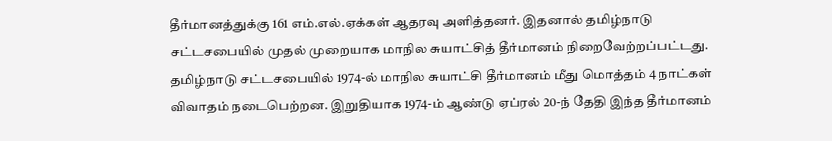தீர்மானத்துக்கு 161 எம்.எல்.ஏக்கள் ஆதரவு அளித்தனர். இதனால் தமிழ்நாடு சட்டசபையில் முதல் முறையாக மாநில சுயாட்சித் தீர்மானம் நிறைவேற்றப்பட்டது.
தமிழ்நாடு சட்டசபையில் 1974-ல் மாநில சுயாட்சி தீர்மானம் மீது மொத்தம் 4 நாட்கள் விவாதம் நடைபெற்றன. இறுதியாக 1974-ம் ஆண்டு ஏப்ரல் 20-ந் தேதி இந்த தீர்மானம்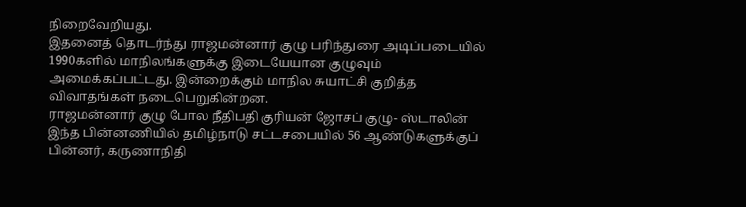நிறைவேறியது.
இதனைத் தொடர்ந்து ராஜமன்னார் குழு பரிந்துரை அடிப்படையில் 1990களில் மாநிலங்களுக்கு இடையேயான குழுவும் அமைக்கப்பட்டது. இன்றைக்கும் மாநில சுயாட்சி குறித்த விவாதங்கள் நடைபெறுகின்றன.
ராஜமன்னார் குழு போல நீதிபதி குரியன் ஜோசப் குழு- ஸ்டாலின்
இந்த பின்னணியில் தமிழ்நாடு சட்டசபையில் 56 ஆண்டுகளுக்குப் பின்னர், கருணாநிதி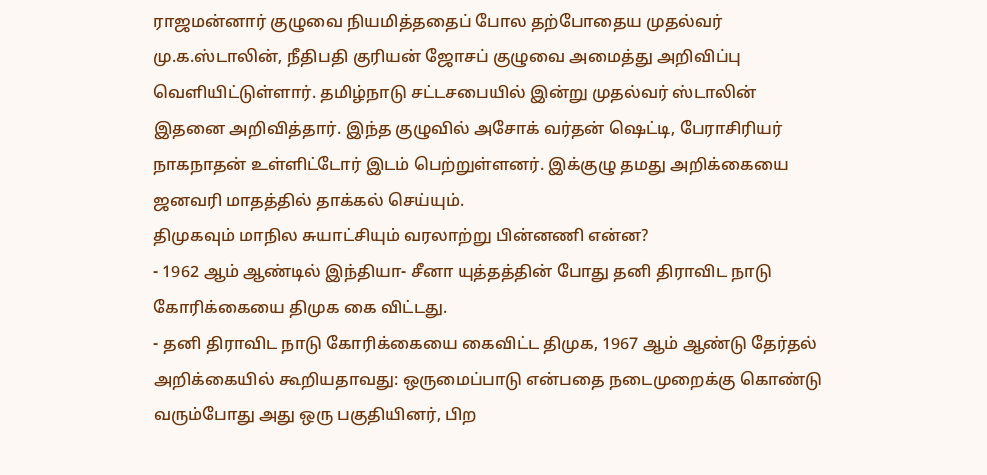ராஜமன்னார் குழுவை நியமித்ததைப் போல தற்போதைய முதல்வர் மு.க.ஸ்டாலின், நீதிபதி குரியன் ஜோசப் குழுவை அமைத்து அறிவிப்பு வெளியிட்டுள்ளார். தமிழ்நாடு சட்டசபையில் இன்று முதல்வர் ஸ்டாலின் இதனை அறிவித்தார். இந்த குழுவில் அசோக் வர்தன் ஷெட்டி, பேராசிரியர் நாகநாதன் உள்ளிட்டோர் இடம் பெற்றுள்ளனர். இக்குழு தமது அறிக்கையை ஜனவரி மாதத்தில் தாக்கல் செய்யும்.
திமுகவும் மாநில சுயாட்சியும் வரலாற்று பின்னணி என்ன?
- 1962 ஆம் ஆண்டில் இந்தியா- சீனா யுத்தத்தின் போது தனி திராவிட நாடு கோரிக்கையை திமுக கை விட்டது.
- தனி திராவிட நாடு கோரிக்கையை கைவிட்ட திமுக, 1967 ஆம் ஆண்டு தேர்தல் அறிக்கையில் கூறியதாவது: ஒருமைப்பாடு என்பதை நடைமுறைக்கு கொண்டு வரும்போது அது ஒரு பகுதியினர், பிற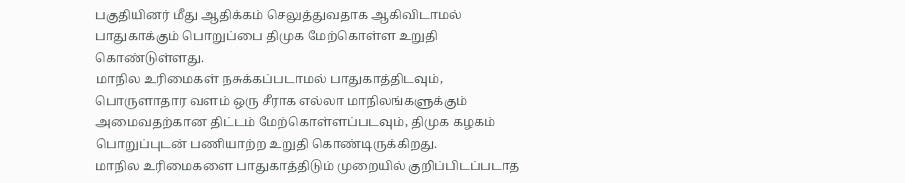பகுதியினர் மீது ஆதிக்கம் செலுத்துவதாக ஆகிவிடாமல் பாதுகாக்கும் பொறுப்பை திமுக மேற்கொள்ள உறுதி கொண்டுள்ளது.
மாநில உரிமைகள் நசுக்கப்படாமல் பாதுகாத்திடவும், பொருளாதார வளம் ஒரு சீராக எல்லா மாநிலங்களுக்கும் அமைவதற்கான திட்டம் மேற்கொள்ளப்படவும், திமுக கழகம் பொறுப்புடன் பணியாற்ற உறுதி கொண்டிருக்கிறது.
மாநில உரிமைகளை பாதுகாத்திடும் முறையில் குறிப்பிடப்படாத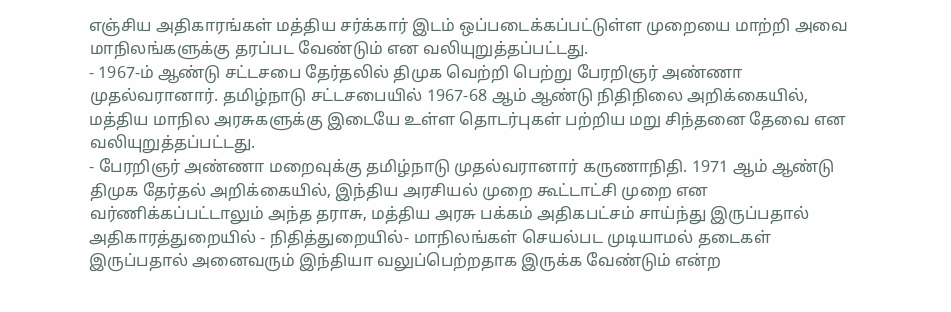எஞ்சிய அதிகாரங்கள் மத்திய சர்க்கார் இடம் ஒப்படைக்கப்பட்டுள்ள முறையை மாற்றி அவை மாநிலங்களுக்கு தரப்பட வேண்டும் என வலியுறுத்தப்பட்டது.
- 1967-ம் ஆண்டு சட்டசபை தேர்தலில் திமுக வெற்றி பெற்று பேரறிஞர் அண்ணா முதல்வரானார். தமிழ்நாடு சட்டசபையில் 1967-68 ஆம் ஆண்டு நிதிநிலை அறிக்கையில், மத்திய மாநில அரசுகளுக்கு இடையே உள்ள தொடர்புகள் பற்றிய மறு சிந்தனை தேவை என வலியுறுத்தப்பட்டது.
- பேரறிஞர் அண்ணா மறைவுக்கு தமிழ்நாடு முதல்வரானார் கருணாநிதி. 1971 ஆம் ஆண்டு திமுக தேர்தல் அறிக்கையில், இந்திய அரசியல் முறை கூட்டாட்சி முறை என வர்ணிக்கப்பட்டாலும் அந்த தராசு, மத்திய அரசு பக்கம் அதிகபட்சம் சாய்ந்து இருப்பதால் அதிகாரத்துறையில் - நிதித்துறையில்- மாநிலங்கள் செயல்பட முடியாமல் தடைகள் இருப்பதால் அனைவரும் இந்தியா வலுப்பெற்றதாக இருக்க வேண்டும் என்ற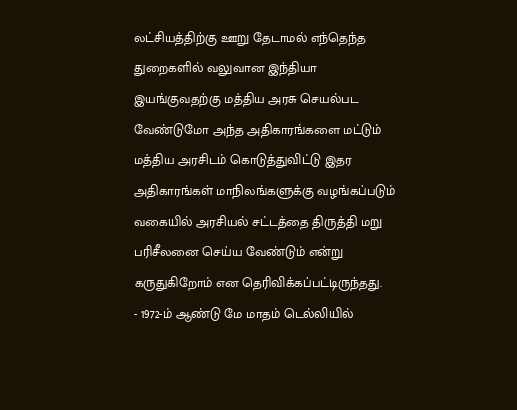லட்சியத்திற்கு ஊறு தேடாமல் எந்தெந்த துறைகளில் வலுவான இந்தியா இயங்குவதற்கு மத்திய அரசு செயல்பட வேண்டுமோ அந்த அதிகாரங்களை மட்டும் மத்திய அரசிடம் கொடுத்துவிட்டு இதர அதிகாரங்கள் மாநிலங்களுக்கு வழங்கப்படும் வகையில் அரசியல் சட்டத்தை திருத்தி மறு பரிசீலனை செய்ய வேண்டும் என்று கருதுகிறோம் என தெரிவிக்கப்பட்டிருந்தது.
- 1972-ம் ஆண்டு மே மாதம் டெல்லியில்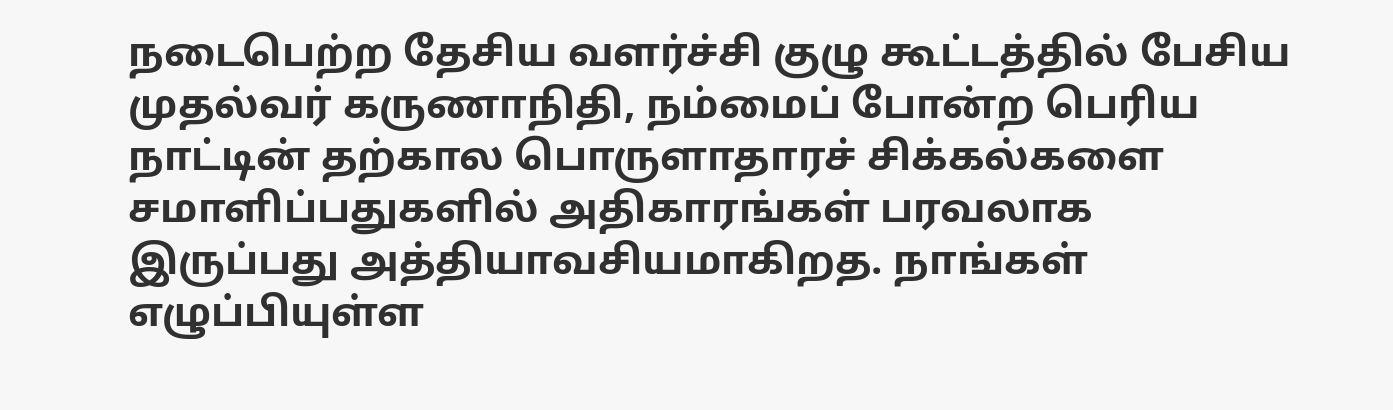நடைபெற்ற தேசிய வளர்ச்சி குழு கூட்டத்தில் பேசிய முதல்வர் கருணாநிதி, நம்மைப் போன்ற பெரிய நாட்டின் தற்கால பொருளாதாரச் சிக்கல்களை சமாளிப்பதுகளில் அதிகாரங்கள் பரவலாக இருப்பது அத்தியாவசியமாகிறத. நாங்கள் எழுப்பியுள்ள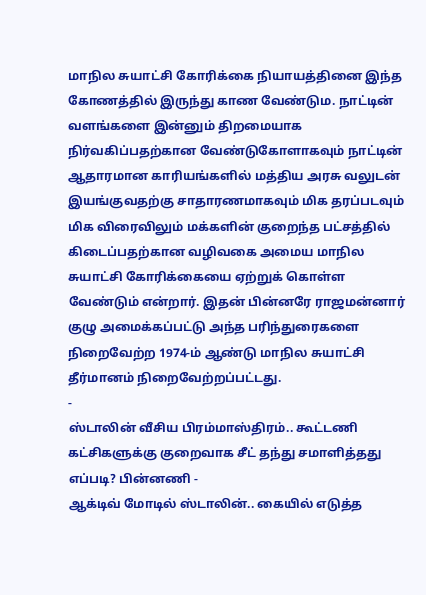மாநில சுயாட்சி கோரிக்கை நியாயத்தினை இந்த கோணத்தில் இருந்து காண வேண்டும. நாட்டின் வளங்களை இன்னும் திறமையாக நிர்வகிப்பதற்கான வேண்டுகோளாகவும் நாட்டின் ஆதாரமான காரியங்களில் மத்திய அரசு வலுடன் இயங்குவதற்கு சாதாரணமாகவும் மிக தரப்படவும் மிக விரைவிலும் மக்களின் குறைந்த பட்சத்தில் கிடைப்பதற்கான வழிவகை அமைய மாநில சுயாட்சி கோரிக்கையை ஏற்றுக் கொள்ள வேண்டும் என்றார். இதன் பின்னரே ராஜமன்னார் குழு அமைக்கப்பட்டு அந்த பரிந்துரைகளை நிறைவேற்ற 1974-ம் ஆண்டு மாநில சுயாட்சி தீர்மானம் நிறைவேற்றப்பட்டது.
-
ஸ்டாலின் வீசிய பிரம்மாஸ்திரம்.. கூட்டணி கட்சிகளுக்கு குறைவாக சீட் தந்து சமாளித்தது எப்படி? பின்னணி -
ஆக்டிவ் மோடில் ஸ்டாலின்.. கையில் எடுத்த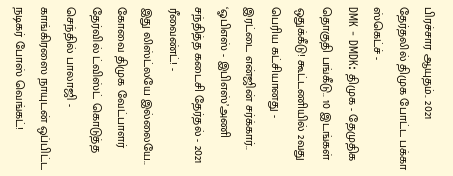பிரச்சார ஆயுதம்.. 2021 தேர்தலில் திமுக போட்ட பக்கா ஸ்கெட்ச் -
DMK - DMDK: திமுக - தேமுதிக தொகுதி பங்கீடு.. 10 இடங்கள் ஒதுக்கீடு! கூட்டணியில் 2வது பெரிய கட்சியானது -
இரட்டை என்ஜின் சர்க்கார்.. ‘ஓபிஎஸ் - இபிஎஸ்’அணி சந்தித்த கடைசி தேர்தல் - 2021 ரீவைண்ட்! -
இது லிஸ்ட்லயே இல்லையே.. கோவை திமுக வேட்பாளர் தேர்வில் ட்விஸ்ட் கொடுத்த செந்தில் பாலாஜி -
காங்கிரஸை நாயுடன் ஒப்பிட்ட நடிகர் போஸ் வெங்கட்!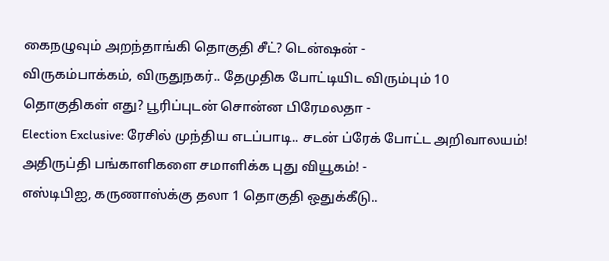கைநழுவும் அறந்தாங்கி தொகுதி சீட்? டென்ஷன் -
விருகம்பாக்கம், விருதுநகர்.. தேமுதிக போட்டியிட விரும்பும் 10 தொகுதிகள் எது? பூரிப்புடன் சொன்ன பிரேமலதா -
Election Exclusive: ரேசில் முந்திய எடப்பாடி.. சடன் ப்ரேக் போட்ட அறிவாலயம்! அதிருப்தி பங்காளிகளை சமாளிக்க புது வியூகம்! -
எஸ்டிபிஐ, கருணாஸ்க்கு தலா 1 தொகுதி ஒதுக்கீடு..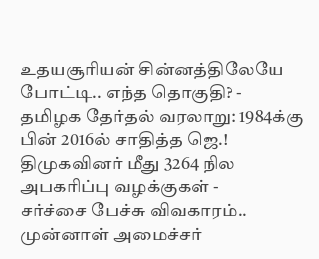உதயசூரியன் சின்னத்திலேயே போட்டி.. எந்த தொகுதி? -
தமிழக தேர்தல் வரலாறு: 1984க்கு பின் 2016ல் சாதித்த ஜெ.! திமுகவினர் மீது 3264 நில அபகரிப்பு வழக்குகள் -
சர்ச்சை பேச்சு விவகாரம்.. முன்னாள் அமைச்சர்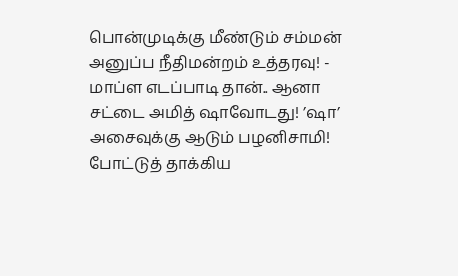பொன்முடிக்கு மீண்டும் சம்மன் அனுப்ப நீதிமன்றம் உத்தரவு! -
மாப்ள எடப்பாடி தான்.. ஆனா சட்டை அமித் ஷாவோடது! ’ஷா’ அசைவுக்கு ஆடும் பழனிசாமி! போட்டுத் தாக்கிய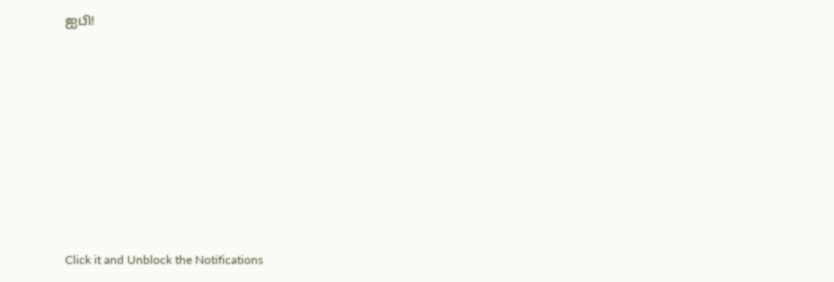ஐபி!












Click it and Unblock the Notifications